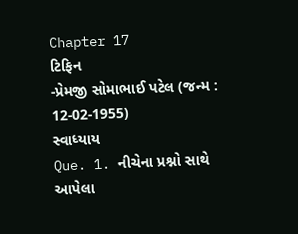Chapter 17
ટિફિન
-પ્રેમજી સોમાભાઈ પટેલ (જન્મ : 12-02-1955)
સ્વાધ્યાય
Que. 1. નીચેના પ્રશ્નો સાથે આપેલા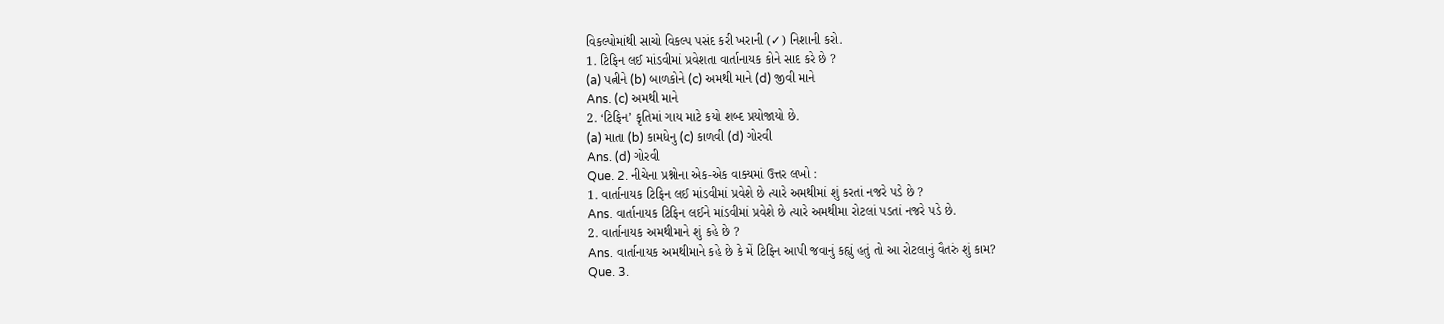વિકલ્પોમાંથી સાચો વિકલ્પ પસંદ કરી ખરાની (✓) નિશાની કરો.
1. ટિફિન લઈ માંડવીમાં પ્રવેશતા વાર્તાનાયક કોને સાદ કરે છે ?
(a) પત્નીને (b) બાળકોને (c) અમથી માને (d) જીવી માને
Ans. (c) અમથી માને
2. ‘ટિફિન’ કૃતિમાં ગાય માટે કયો શબ્દ પ્રયોજાયો છે.
(a) માતા (b) કામધેનુ (c) કાળવી (d) ગોરવી
Ans. (d) ગોરવી
Que. 2. નીચેના પ્રશ્નોના એક-એક વાક્યમાં ઉત્તર લખો :
1. વાર્તાનાયક ટિફિન લઈ માંડવીમાં પ્રવેશે છે ત્યારે અમથીમાં શું કરતાં નજરે પડે છે ?
Ans. વાર્તાનાયક ટિફિન લઈને માંડવીમાં પ્રવેશે છે ત્યારે અમથીમા રોટલાં પડતાં નજરે પડે છે.
2. વાર્તાનાયક અમથીમાને શું કહે છે ?
Ans. વાર્તાનાયક અમથીમાને કહે છે કે મેં ટિફિન આપી જવાનું કહ્યું હતું તો આ રોટલાનું વૈતરું શું કામ?
Que. 3.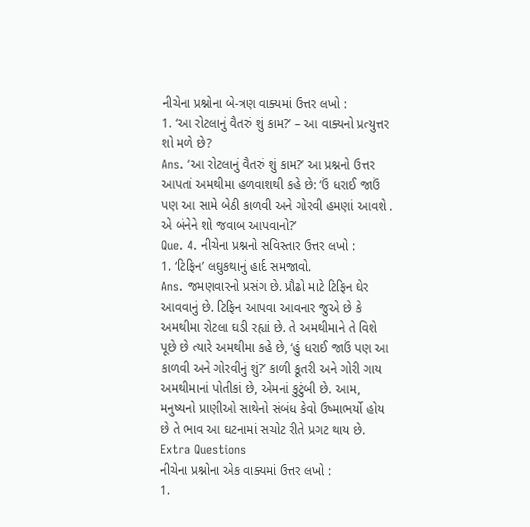નીચેના પ્રશ્નોના બે-ત્રણ વાક્યમાં ઉત્તર લખો :
1. ‘આ રોટલાનું વૈતરું શું કામ?’ – આ વાક્યનો પ્રત્યુત્તર શો મળે છે?
Ans. ‘આ રોટલાનું વૈતરું શું કામ?’ આ પ્રશ્નનો ઉત્તર આપતાં અમથીમા હળવાશથી કહે છે: ‘ઉં ધરાઈ જાઉં પણ આ સામે બેઠી કાળવી અને ગોરવી હમણાં આવશે . એ બંનેને શો જવાબ આપવાનો?’
Que. 4. નીચેના પ્રશ્નનો સવિસ્તાર ઉત્તર લખો :
1. ‘ટિફિન’ લઘુકથાનું હાર્દ સમજાવો.
Ans. જમણવારનો પ્રસંગ છે. પ્રૌઢો માટે ટિફિન ઘેર આવવાનું છે. ટિફિન આપવા આવનાર જુએ છે કે અમથીમા રોટલા ઘડી રહ્યાં છે. તે અમથીમાને તે વિશે પૂછે છે ત્યારે અમથીમા કહે છે, ‘હું ધરાઈ જાઉં પણ આ કાળવી અને ગોરવીનું શું?’ કાળી કૂતરી અને ગોરી ગાય અમથીમાનાં પોતીકાં છે, એમનાં કુટુંબી છે. આમ, મનુષ્યનો પ્રાણીઓ સાથેનો સંબંધ કેવો ઉષ્માભર્યો હોય છે તે ભાવ આ ઘટનામાં સચોટ રીતે પ્રગટ થાય છે.
Extra Questions
નીચેના પ્રશ્નોના એક વાક્યમાં ઉત્તર લખો :
1.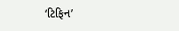‘ટિફિન’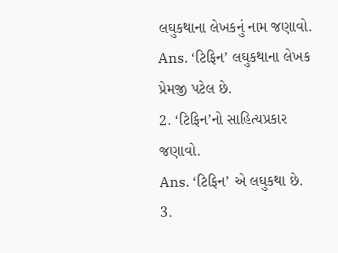લઘુકથાના લેખકનું નામ જણાવો.
Ans. ‘ટિફિન’ લઘુકથાના લેખક પ્રેમજી પટેલ છે.
2. ‘ટિફિન’નો સાહિત્યપ્રકાર જણાવો.
Ans. ‘ટિફિન’ એ લઘુકથા છે.
3.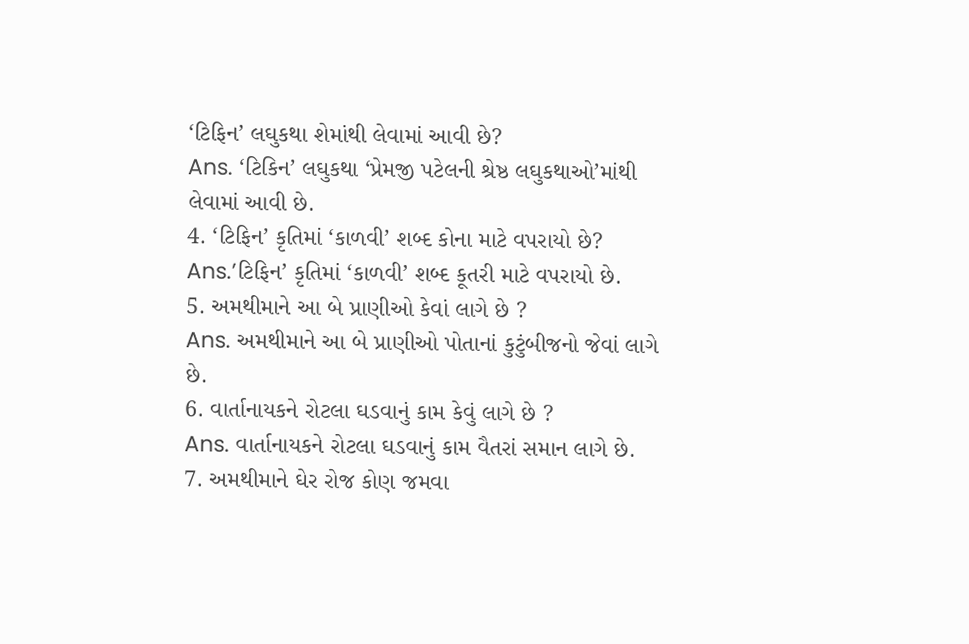‘ટિફિન’ લઘુકથા શેમાંથી લેવામાં આવી છે?
Ans. ‘ટિકિન’ લઘુકથા ‘પ્રેમજી પટેલની શ્રેષ્ઠ લઘુકથાઓ’માંથી લેવામાં આવી છે.
4. ‘ટિફિન’ કૃતિમાં ‘કાળવી’ શબ્દ કોના માટે વપરાયો છે?
Ans.’ટિફિન’ કૃતિમાં ‘કાળવી’ શબ્દ કૂતરી માટે વપરાયો છે.
5. અમથીમાને આ બે પ્રાણીઓ કેવાં લાગે છે ?
Ans. અમથીમાને આ બે પ્રાણીઓ પોતાનાં કુટુંબીજનો જેવાં લાગે છે.
6. વાર્તાનાયકને રોટલા ઘડવાનું કામ કેવું લાગે છે ?
Ans. વાર્તાનાયકને રોટલા ઘડવાનું કામ વૈતરાં સમાન લાગે છે.
7. અમથીમાને ઘેર રોજ કોણ જમવા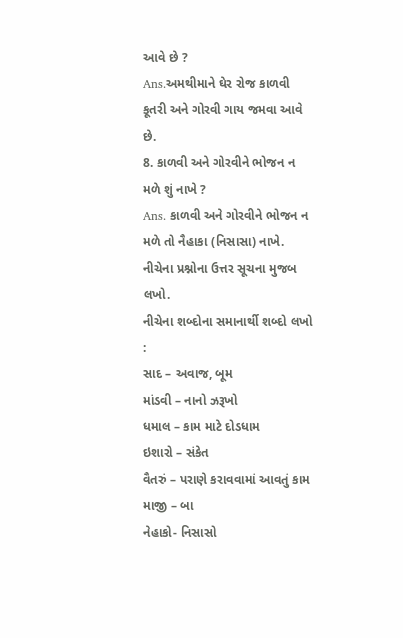આવે છે ?
Ans.અમથીમાને ઘેર રોજ કાળવી કૂતરી અને ગોરવી ગાય જમવા આવે છે.
8. કાળવી અને ગોરવીને ભોજન ન મળે શું નાખે ?
Ans. કાળવી અને ગોરવીને ભોજન ન મળે તો નૈહાકા (નિસાસા) નાખે.
નીચેના પ્રશ્નોના ઉત્તર સૂચના મુજબ લખો.
નીચેના શબ્દોના સમાનાર્થી શબ્દો લખો :
સાદ – અવાજ, બૂમ
માંડવી – નાનો ઝરૂખો
ધમાલ – કામ માટે દોડધામ
ઇશારો – સંકેત
વૈતરું – પરાણે કરાવવામાં આવતું કામ
માજી – બા
નેહાકો- નિસાસો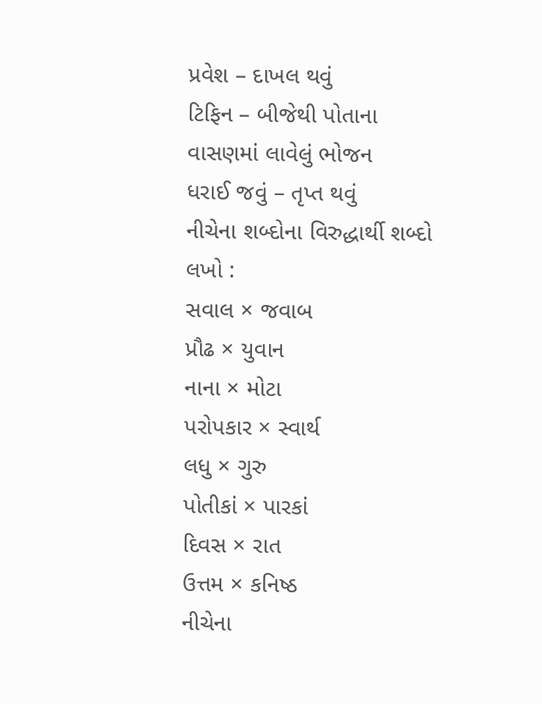પ્રવેશ – દાખલ થવું
ટિફિન – બીજેથી પોતાના વાસણમાં લાવેલું ભોજન
ધરાઈ જવું – તૃપ્ત થવું
નીચેના શબ્દોના વિરુદ્ધાર્થી શબ્દો લખો :
સવાલ × જવાબ
પ્રૌઢ × યુવાન
નાના × મોટા
પરોપકાર × સ્વાર્થ
લધુ × ગુરુ
પોતીકાં × પારકાં
દિવસ × રાત
ઉત્તમ × કનિષ્ઠ
નીચેના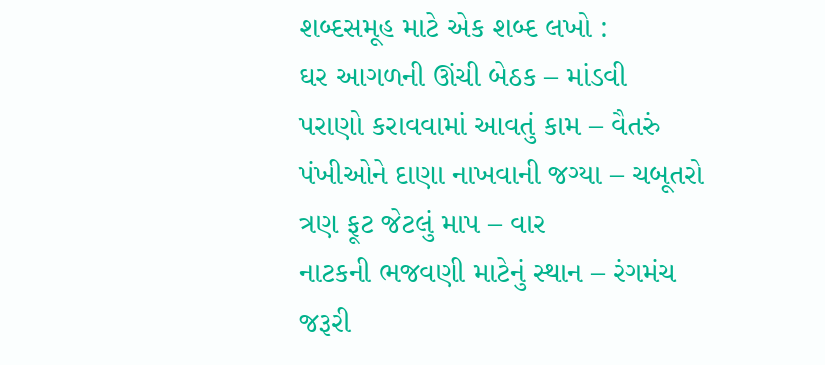શબ્દસમૂહ માટે એક શબ્દ લખો :
ઘર આગળની ઊંચી બેઠક – માંડવી
પરાણો કરાવવામાં આવતું કામ – વૈતરું
પંખીઓને દાણા નાખવાની જગ્યા – ચબૂતરો
ત્રણ ફૂટ જેટલું માપ – વાર
નાટકની ભજવણી માટેનું સ્થાન – રંગમંચ
જરૂરી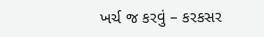ખર્ચ જ કરવું – કરકસર